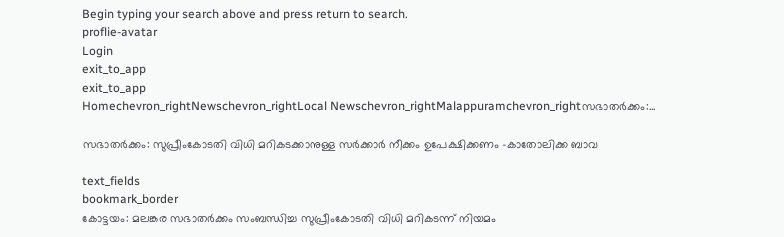Begin typing your search above and press return to search.
proflie-avatar
Login
exit_to_app
exit_to_app
Homechevron_rightNewschevron_rightLocal Newschevron_rightMalappuramchevron_rightസഭാതര്‍ക്കം:...

സഭാതര്‍ക്കം: സുപ്രീംകോടതി വിധി മറികടക്കാനുള്ള സര്‍ക്കാര്‍ നീക്കം ഉപേക്ഷിക്കണം -കാതോലിക്ക ബാവ

text_fields
bookmark_border
കോട്ടയം: മലങ്കര സഭാതര്‍ക്കം സംബന്ധിച്ച സുപ്രീംകോടതി വിധി മറികടന്ന് നിയമം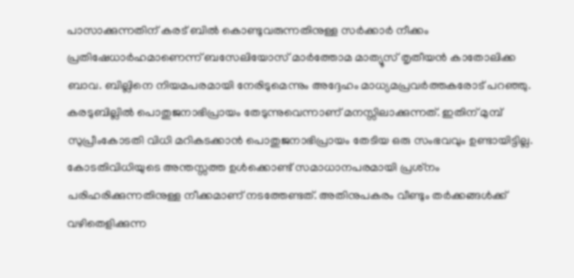പാസാക്കുന്നതിന് കരട് ബില്‍ കൊണ്ടുവരുന്നതിനുള്ള സര്‍ക്കാര്‍ നീക്കം പ്രതിഷേധാര്‍ഹമാണെന്ന് ബസേലിയോസ് മാര്‍ത്തോമ മാത്യൂസ് തൃതീയന്‍ കാതോലിക്ക ബാവ. ബില്ലിനെ നിയമപരമായി നേരിടുമെന്നും അദ്ദേഹം മാധ്യമപ്രവര്‍ത്തകരോട് പറഞ്ഞു. കരടുബില്ലില്‍ പൊതുജനാഭിപ്രായം തേടുന്നുവെന്നാണ് മനസ്സിലാക്കുന്നത്. ഇതിന് മുമ്പ് സുപ്രീംകോടതി വിധി മറികടക്കാന്‍ പൊതുജനാഭിപ്രായം തേടിയ ഒരു സംഭവവും ഉണ്ടായിട്ടില്ല. കോടതിവിധിയുടെ അന്തസ്സത്ത ഉള്‍ക്കൊണ്ട് സമാധാനപരമായി പ്രശ്‌നം പരിഹരിക്കുന്നതിനുള്ള നീക്കമാണ് നടത്തേണ്ടത്. അതിനുപകരം വീണ്ടും തര്‍ക്കങ്ങള്‍ക്ക് വഴിതെളിക്കുന്ന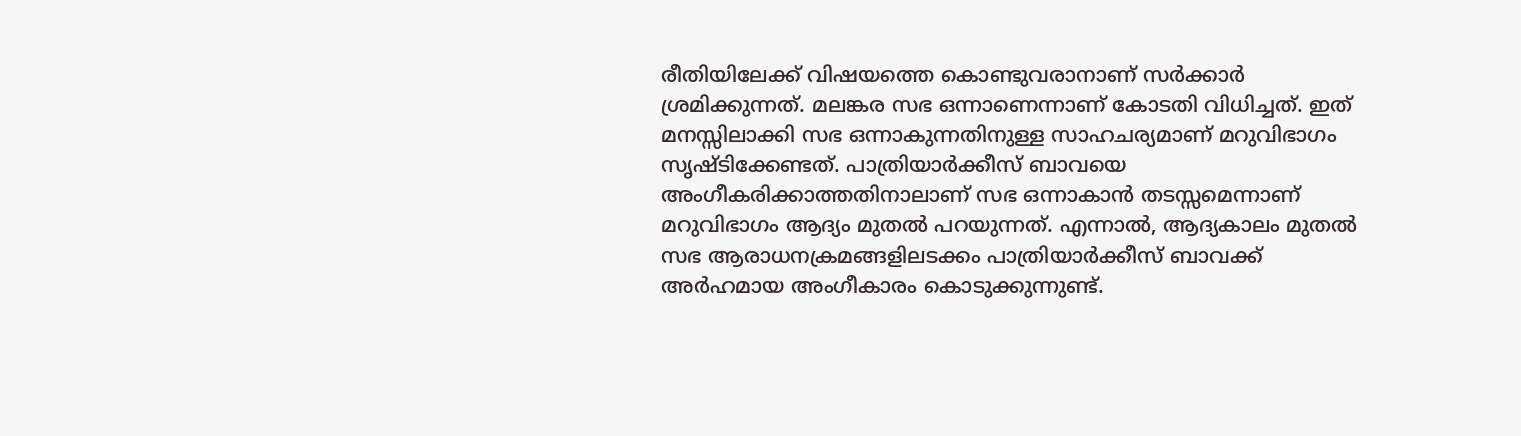രീതിയിലേക്ക് വിഷയത്തെ കൊണ്ടുവരാനാണ് സര്‍ക്കാര്‍ ശ്രമിക്കുന്നത്. മലങ്കര സഭ ഒന്നാണെന്നാണ് കോടതി വിധിച്ചത്. ഇത് മനസ്സിലാക്കി സഭ ഒന്നാകുന്നതിനുള്ള സാഹചര്യമാണ് മറുവിഭാഗം സൃഷ്ടിക്കേണ്ടത്. പാത്രിയാര്‍ക്കീസ് ബാവയെ അംഗീകരിക്കാത്തതിനാലാണ് സഭ ഒന്നാകാന്‍ തടസ്സമെന്നാണ് മറുവിഭാഗം ആദ്യം മുതല്‍ പറയുന്നത്. എന്നാല്‍, ആദ്യകാലം മുതല്‍ സഭ ആരാധനക്രമങ്ങളിലടക്കം പാത്രിയാര്‍ക്കീസ് ബാവക്ക് അര്‍ഹമായ അംഗീകാരം കൊടുക്കുന്നുണ്ട്.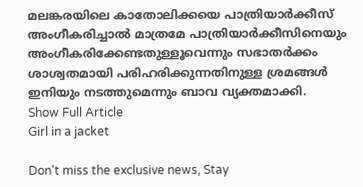മലങ്കരയിലെ കാതോലിക്കയെ പാത്രിയാര്‍ക്കീസ് അംഗീകരിച്ചാല്‍ മാത്രമേ പാത്രിയാര്‍ക്കീസിനെയും അംഗീകരിക്കേണ്ടതുള്ളൂവെന്നും സഭാതര്‍ക്കം ശാശ്വതമായി പരിഹരിക്കുന്നതിനുള്ള ശ്രമങ്ങള്‍ ഇനിയും നടത്തുമെന്നും ബാവ വ്യക്തമാക്കി.
Show Full Article
Girl in a jacket

Don't miss the exclusive news, Stay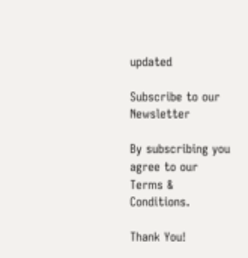updated

Subscribe to our Newsletter

By subscribing you agree to our Terms & Conditions.

Thank You!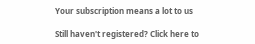Your subscription means a lot to us

Still haven't registered? Click here to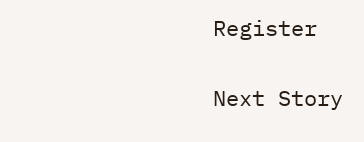Register

Next Story